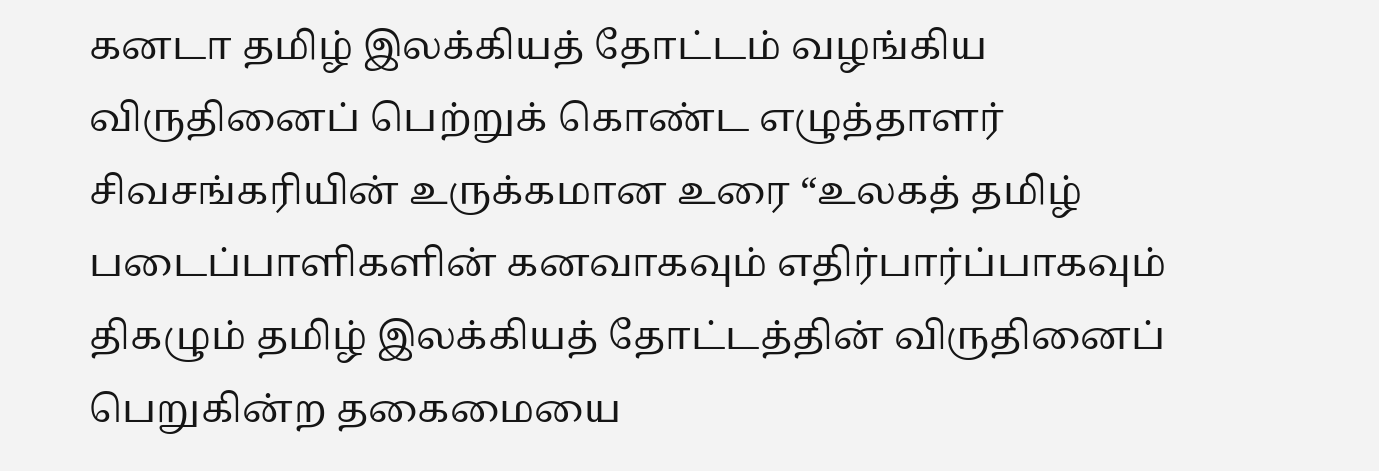கனடா தமிழ் இலக்கியத் தோட்டம் வழங்கிய விருதினைப் பெற்றுக் கொண்ட எழுத்தாளர் சிவசங்கரியின் உருக்கமான உரை “உலகத் தமிழ் படைப்பாளிகளின் கனவாகவும் எதிர்பார்ப்பாகவும் திகழும் தமிழ் இலக்கியத் தோட்டத்தின் விருதினைப் பெறுகின்ற தகைமையை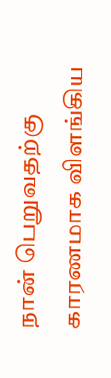நான் பெறுவதற்கு காரணமாக விளங்கிய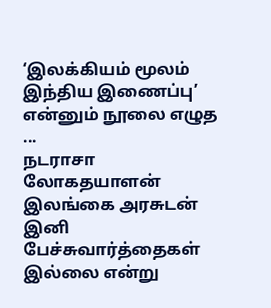‘இலக்கியம் மூலம் இந்திய இணைப்பு’ என்னும் நூலை எழுத ...
நடராசா லோகதயாளன் இலங்கை அரசுடன் இனி பேச்சுவார்த்தைகள் இல்லை என்று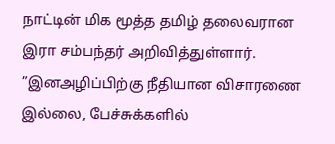நாட்டின் மிக மூத்த தமிழ் தலைவரான இரா சம்பந்தர் அறிவித்துள்ளார். ”இனஅழிப்பிற்கு நீதியான விசாரணை இல்லை, பேச்சுக்களில்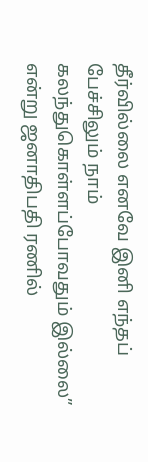தீர்வில்லை எனவே இனி எந்தப் பேச்சிலும் நாம் கலந்துகொள்ளப்போவதும் இல்லை” என்று ஜனாதிபதி ரணில்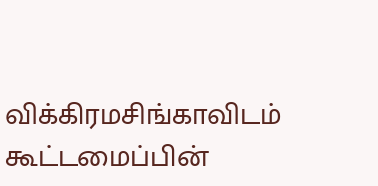விக்கிரமசிங்காவிடம் கூட்டமைப்பின்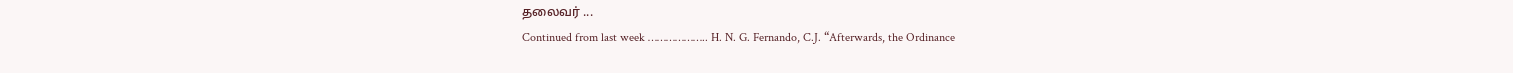தலைவர் ...
Continued from last week ……………….. H. N. G. Fernando, C.J. “Afterwards, the Ordinance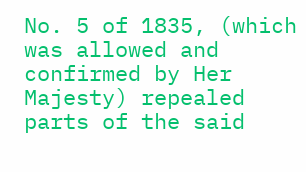No. 5 of 1835, (which was allowed and confirmed by Her Majesty) repealed parts of the said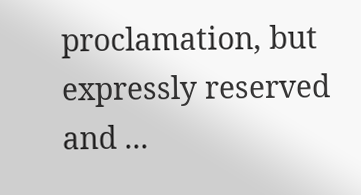proclamation, but expressly reserved and ...